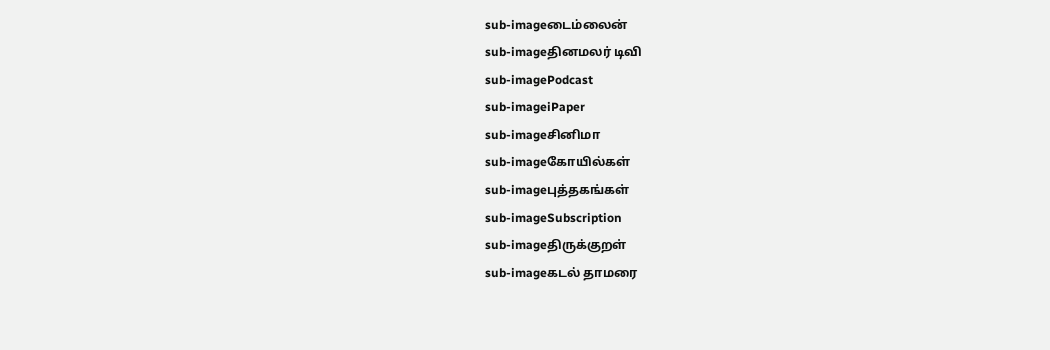sub-imageடைம்லைன்
sub-imageதினமலர் டிவி
sub-imagePodcast
sub-imageiPaper
sub-imageசினிமா
sub-imageகோயில்கள்
sub-imageபுத்தகங்கள்
sub-imageSubscription
sub-imageதிருக்குறள்
sub-imageகடல் தாமரை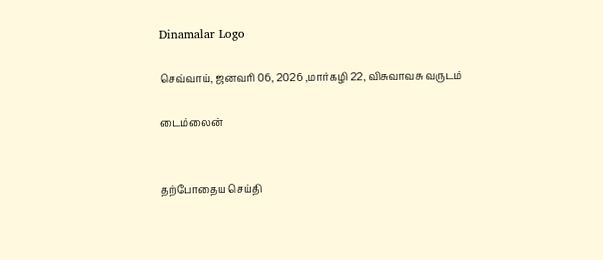Dinamalar Logo

செவ்வாய், ஜனவரி 06, 2026 ,மார்கழி 22, விசுவாவசு வருடம்

டைம்லைன்


தற்போதைய செய்தி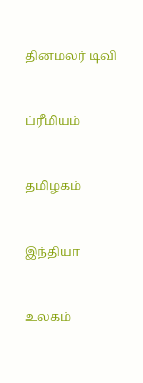தினமலர் டிவி


ப்ரீமியம்


தமிழகம்


இந்தியா


உலகம்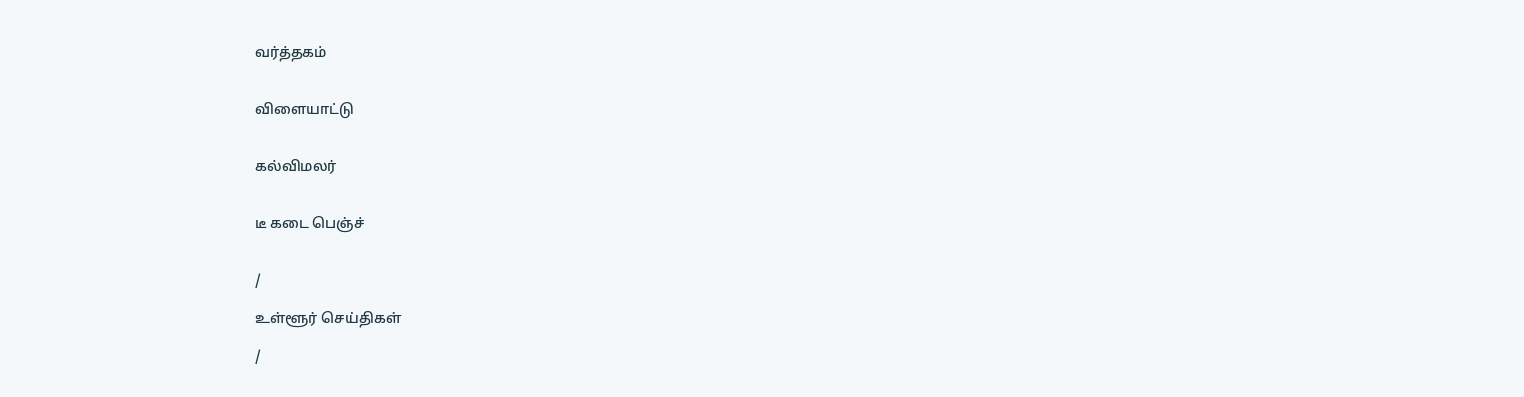வர்த்தகம்


விளையாட்டு


கல்விமலர்


டீ கடை பெஞ்ச்


/

உள்ளூர் செய்திகள்

/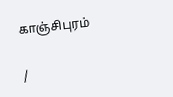காஞ்சிபுரம்

/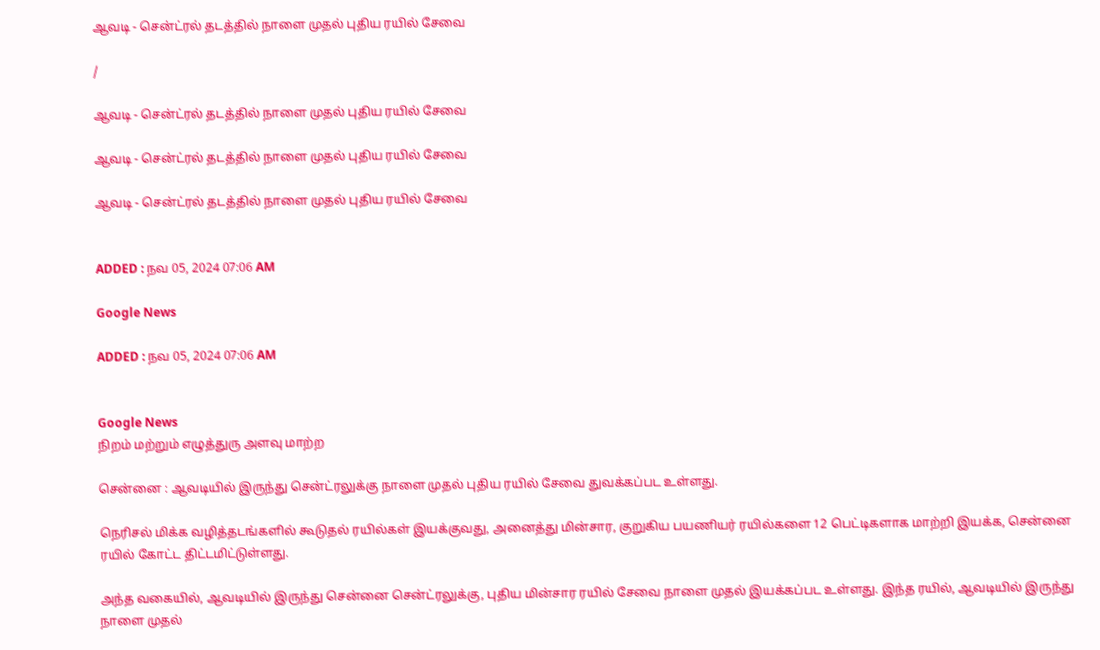ஆவடி - சென்ட்ரல் தடத்தில் நாளை முதல் புதிய ரயில் சேவை

/

ஆவடி - சென்ட்ரல் தடத்தில் நாளை முதல் புதிய ரயில் சேவை

ஆவடி - சென்ட்ரல் தடத்தில் நாளை முதல் புதிய ரயில் சேவை

ஆவடி - சென்ட்ரல் தடத்தில் நாளை முதல் புதிய ரயில் சேவை


ADDED : நவ 05, 2024 07:06 AM

Google News

ADDED : நவ 05, 2024 07:06 AM


Google News
நிறம் மற்றும் எழுத்துரு அளவு மாற்ற

சென்னை : ஆவடியில் இருந்து சென்ட்ரலுக்கு நாளை முதல் புதிய ரயில் சேவை துவக்கப்பட உள்ளது.

நெரிசல் மிக்க வழித்தடங்களில் கூடுதல் ரயில்கள் இயக்குவது, அனைத்து மின்சார, குறுகிய பயணியர் ரயில்களை 12 பெட்டிகளாக மாற்றி இயக்க, சென்னை ரயில் கோட்ட திட்டமிட்டுள்ளது.

அந்த வகையில், ஆவடியில் இருந்து சென்னை சென்ட்ரலுக்கு, புதிய மின்சார ரயில் சேவை நாளை முதல் இயக்கப்பட உள்ளது. இந்த ரயில், ஆவடியில் இருந்து நாளை முதல்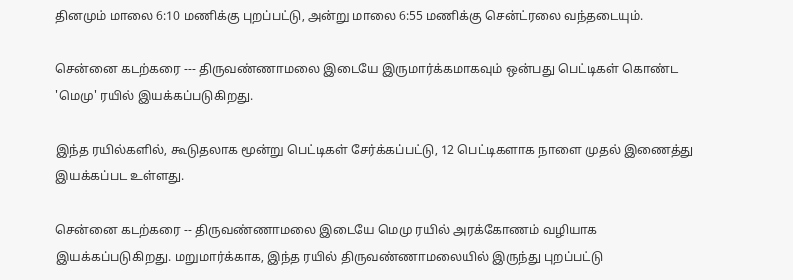தினமும் மாலை 6:10 மணிக்கு புறப்பட்டு, அன்று மாலை 6:55 மணிக்கு சென்ட்ரலை வந்தடையும்.

சென்னை கடற்கரை --- திருவண்ணாமலை இடையே இருமார்க்கமாகவும் ஒன்பது பெட்டிகள் கொண்ட 'மெமு' ரயில் இயக்கப்படுகிறது.

இந்த ரயில்களில், கூடுதலாக மூன்று பெட்டிகள் சேர்க்கப்பட்டு, 12 பெட்டிகளாக நாளை முதல் இணைத்து இயக்கப்பட உள்ளது.

சென்னை கடற்கரை -- திருவண்ணாமலை இடையே மெமு ரயில் அரக்கோணம் வழியாக இயக்கப்படுகிறது. மறுமார்க்காக, இந்த ரயில் திருவண்ணாமலையில் இருந்து புறப்பட்டு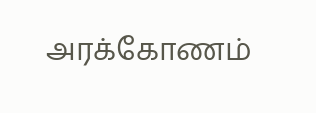அரக்கோணம்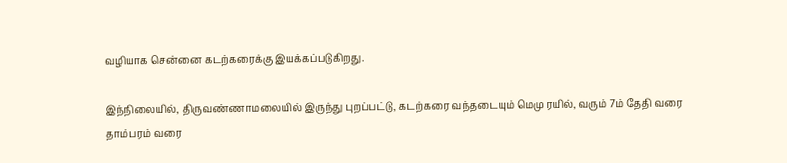வழியாக சென்னை கடற்கரைக்கு இயக்கப்படுகிறது.

இந்நிலையில், திருவண்ணாமலையில் இருந்து புறப்பட்டு, கடற்கரை வந்தடையும் மெமு ரயில், வரும் 7ம் தேதி வரை தாம்பரம் வரை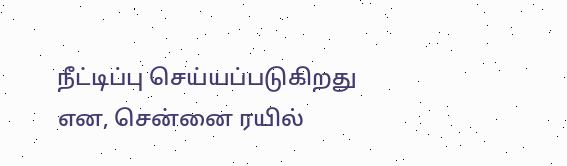நீட்டிப்பு செய்யப்படுகிறது என, சென்னை ரயில்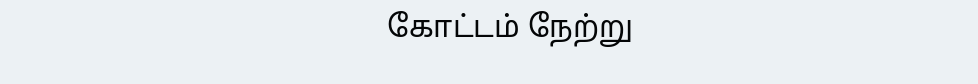கோட்டம் நேற்று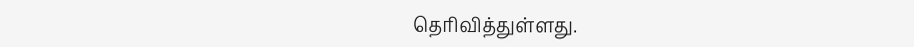தெரிவித்துள்ளது.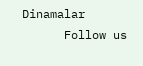Dinamalar
      Follow us